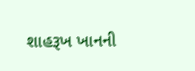શાહરૂખ ખાનની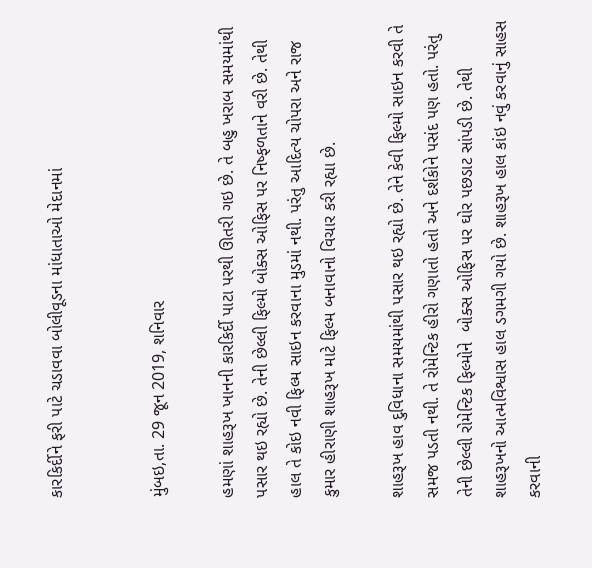કારકિર્દીને ફરી પાટે ચડાવવા બોલીવૂડના માંધાતાઓ મેદાનમાં


મુંબઇ,તા. 29 જૂન 2019, શનિવાર

હમણાં શાહરૂખ ખાનની કારકિર્દી પાટા પરથી ઊતરી ગઇ છે. તે બહુ ખરાબ સમયમાંથી પસાર થઇ રહ્યો છે. તેની છેલ્લી ફિલ્મો બોક્સ ઓફિસ પર નિષ્ફળતાને વરી છે. તેથી હાલ તે કોઇ નવી ફિલ્મ સાઇન કરવાના મુડમાં નથી. પરંતુ આદિત્ય ચોપરા અને રાજ કુમાર હીરાણી શાહરૂખ માટે ફિલ્મ બનાવાનો વિચાર કરી રહ્યા છે.

શાહરૂખ હાવ દુવિધાના સમયમાંથી પસાર થઇ રહ્યો છે. તેને કેવી ફિલ્મો સાઇન કરવી તે સમજ પડતી નથી. તે રોમેન્ટિક હીરો ગણાતો હતો અને દર્શકોને પસંદ પણ હતો. પરંતુ તેની છેલ્લી રોમેન્ટિક ફિલ્મોને  બોક્સ ઓફિસ પર ઘોર પછડાટ સાંપડી છે. તેથી શાહરૂખનો આત્મવિશ્વાસ હાલ ડગમગી ગયો છે. શાહરૂખ હાલ કાંઇ નવું કરવાનું સાહસ કરવાની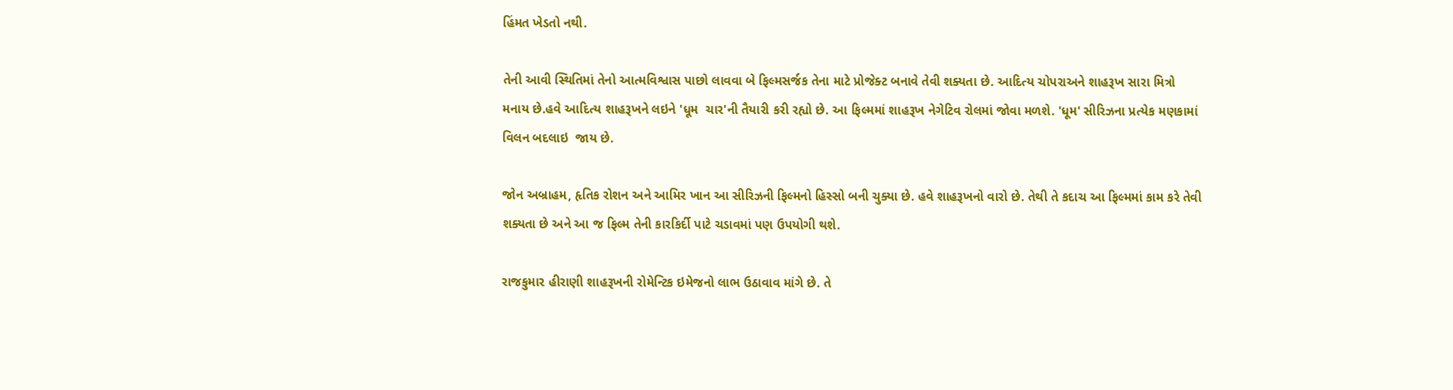હિંમત ખેડતો નથી.

તેની આવી સ્થિતિમાં તેનો આત્મવિશ્વાસ પાછો લાવવા બે ફિલ્મસર્જક તેના માટે પ્રોજેક્ટ બનાવે તેવી શક્યતા છે. આદિત્ય ચોપરાઅને શાહરૂખ સારા મિત્રો મનાય છે.હવે આદિત્ય શાહરૂખને લઇને 'ધૂમ  ચાર'ની તૈયારી કરી રહ્યો છે. આ ફિલ્મમાં શાહરૂખ નેગેટિવ રોલમાં જોવા મળશે. 'ધૂમ' સીરિઝના પ્રત્યેક મણકામાં વિલન બદલાઇ  જાય છે.

જોન અબ્રાહમ, હૃતિક રોશન અને આમિર ખાન આ સીરિઝની ફિલ્મનો હિસ્સો બની ચુક્યા છે. હવે શાહરૂખનો વારો છે. તેથી તે કદાચ આ ફિલ્મમાં કામ કરે તેવી શક્યતા છે અને આ જ ફિલ્મ તેની કારકિર્દી પાટે ચડાવમાં પણ ઉપયોગી થશે.

રાજકુમાર હીરાણી શાહરૂખની રોમેન્ટિક ઇમેજનો લાભ ઉઠાવાવ માંગે છે. તે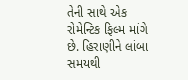તેની સાથે એક રોમેન્ટિક ફિલ્મ માંગે છે. હિરાણીને લાંબા સમયથી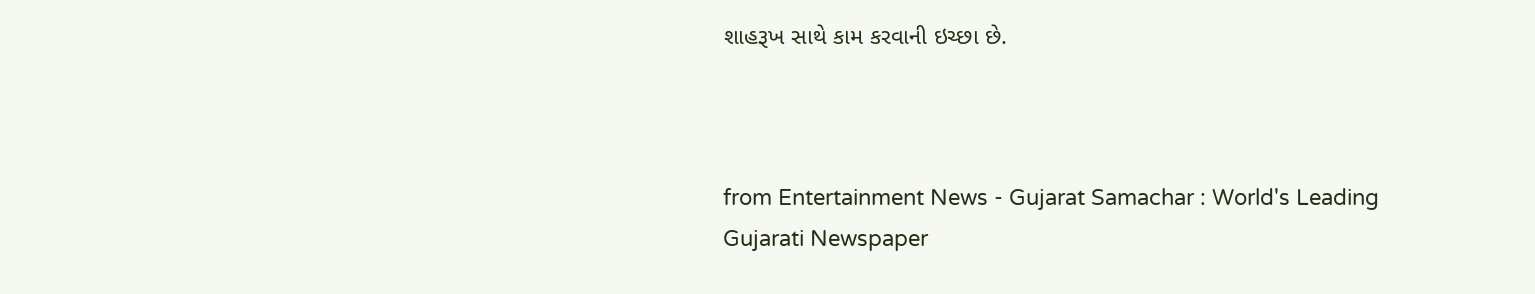શાહરૂખ સાથે કામ કરવાની ઇચ્છા છે.



from Entertainment News - Gujarat Samachar : World's Leading Gujarati Newspaper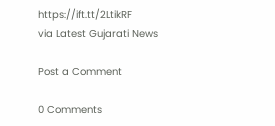https://ift.tt/2LtikRF
via Latest Gujarati News

Post a Comment

0 Comments